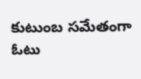కుటుంబ సమేతంగా ఓటు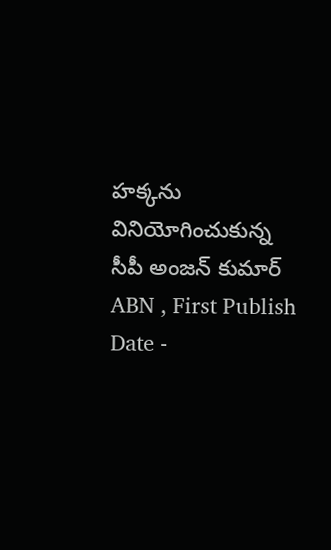హక్కను వినియోగించుకున్న సీపీ అంజన్ కుమార్
ABN , First Publish Date -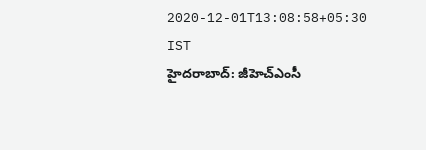2020-12-01T13:08:58+05:30 IST
హైదరాబాద్: జీహెచ్ఎంసీ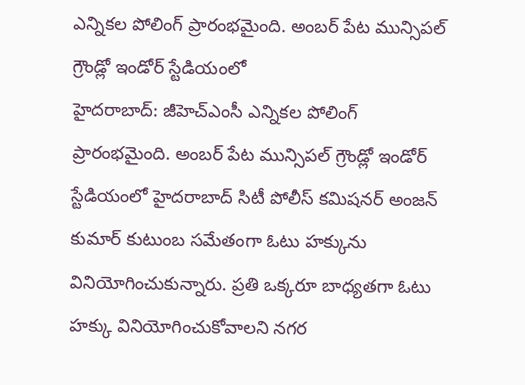ఎన్నికల పోలింగ్ ప్రారంభమైంది. అంబర్ పేట మున్సిపల్ గ్రౌండ్లో ఇండోర్ స్టేడియంలో
హైదరాబాద్: జీహెచ్ఎంసీ ఎన్నికల పోలింగ్ ప్రారంభమైంది. అంబర్ పేట మున్సిపల్ గ్రౌండ్లో ఇండోర్ స్టేడియంలో హైదరాబాద్ సిటీ పోలీస్ కమిషనర్ అంజన్ కుమార్ కుటుంబ సమేతంగా ఓటు హక్కును వినియోగించుకున్నారు. ప్రతి ఒక్కరూ బాధ్యతగా ఓటు హక్కు వినియోగించుకోవాలని నగర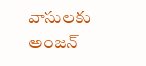వాసులకు అంజన్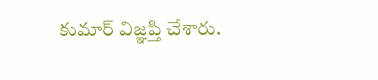కుమార్ విజ్ఞప్తి చేశారు.